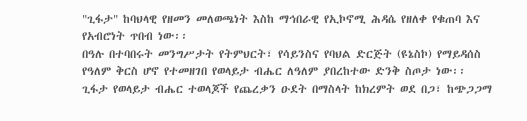"ጊፋታ" ከባህላዊ የዘመን መለወጫነት እስከ ማኅበራዊ የኢኮኖሚ ሕዳሴ የዘለቀ የቁጠባ እና የአብሮነት ጥበብ ነው፡፡
በዓሉ በተባበሩት መንግሥታት የትምህርት፣ የሳይንስና የባህል ድርጅት (ዩኔስኮ) የማይዳሰስ የዓለም ቅርስ ሆኖ የተመዘገበ የወላይታ ብሔር ለዓለም ያበረከተው ድንቅ ስጦታ ነው፡፡
ጊፋታ የወላይታ ብሔር ተወላጆች የጨረቃን ዑደት በማስላት ከክረምት ወደ በጋ፣ ከጭጋጋማ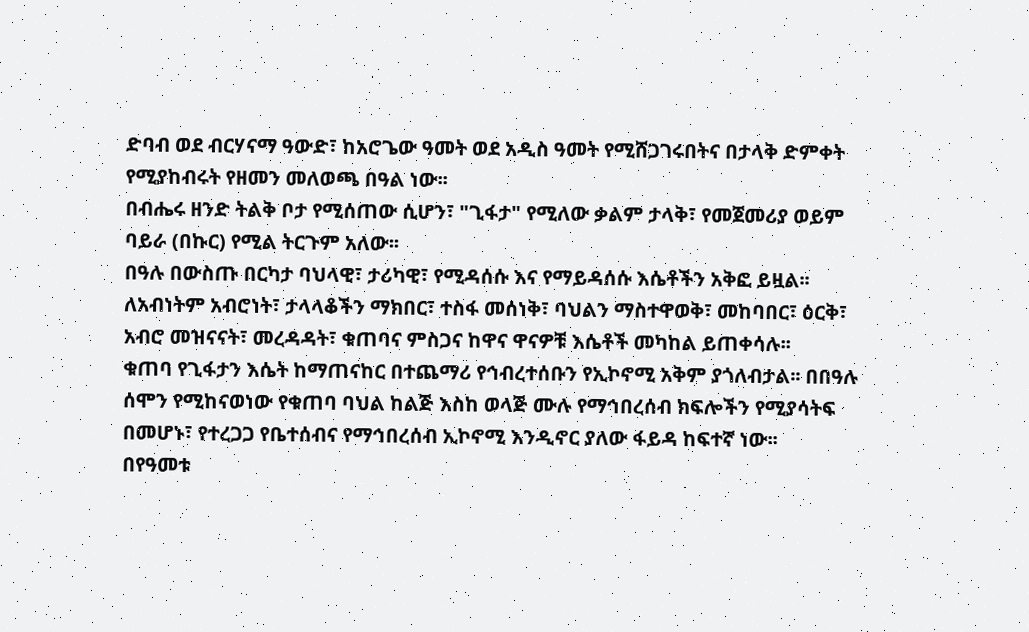ድባብ ወደ ብርሃናማ ዓውድ፣ ከአሮጌው ዓመት ወደ አዲስ ዓመት የሚሸጋገሩበትና በታላቅ ድምቀት የሚያከብሩት የዘመን መለወጫ በዓል ነው፡፡
በብሔሩ ዘንድ ትልቅ ቦታ የሚሰጠው ሲሆን፣ "ጊፋታ" የሚለው ቃልም ታላቅ፣ የመጀመሪያ ወይም ባይራ (በኩር) የሚል ትርጉም አለው፡፡
በዓሉ በውስጡ በርካታ ባህላዊ፣ ታሪካዊ፣ የሚዳሰሱ እና የማይዳሰሱ እሴቶችን አቅፎ ይዟል፡፡ ለአብነትም አብሮነት፣ ታላላቆችን ማክበር፣ ተስፋ መሰነቅ፣ ባህልን ማስተዋወቅ፣ መከባበር፣ ዕርቅ፣ አብሮ መዝናናት፣ መረዳዳት፣ ቁጠባና ምስጋና ከዋና ዋናዎቹ እሴቶች መካከል ይጠቀሳሉ፡፡
ቁጠባ የጊፋታን እሴት ከማጠናከር በተጨማሪ የኅብረተሰቡን የኢኮኖሚ አቅም ያጎለብታል፡፡ በበዓሉ ሰሞን የሚከናወነው የቁጠባ ባህል ከልጅ እስከ ወላጅ ሙሉ የማኅበረሰብ ክፍሎችን የሚያሳትፍ በመሆኑ፣ የተረጋጋ የቤተሰብና የማኅበረሰብ ኢኮኖሚ እንዲኖር ያለው ፋይዳ ከፍተኛ ነው፡፡
በየዓመቱ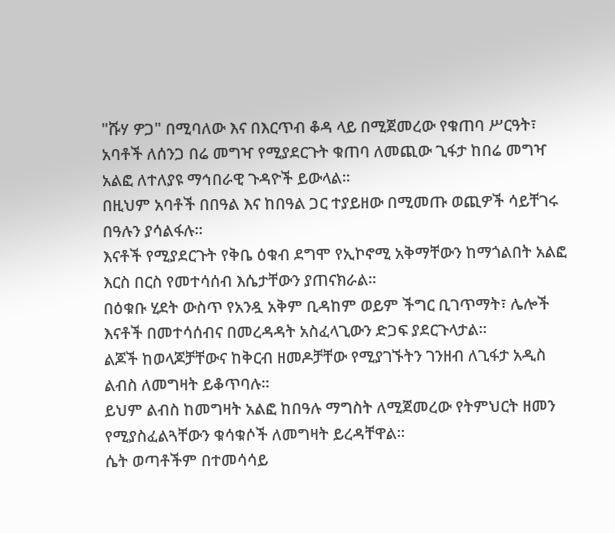"ሹሃ ዎጋ" በሚባለው እና በእርጥብ ቆዳ ላይ በሚጀመረው የቁጠባ ሥርዓት፣ አባቶች ለሰንጋ በሬ መግዣ የሚያደርጉት ቁጠባ ለመጪው ጊፋታ ከበሬ መግዣ አልፎ ለተለያዩ ማኅበራዊ ጉዳዮች ይውላል፡፡
በዚህም አባቶች በበዓል እና ከበዓል ጋር ተያይዘው በሚመጡ ወጪዎች ሳይቸገሩ በዓሉን ያሳልፋሉ፡፡
እናቶች የሚያደርጉት የቅቤ ዕቁብ ደግሞ የኢኮኖሚ አቅማቸውን ከማጎልበት አልፎ እርስ በርስ የመተሳሰብ እሴታቸውን ያጠናክራል፡፡
በዕቁቡ ሂደት ውስጥ የአንዷ አቅም ቢዳከም ወይም ችግር ቢገጥማት፣ ሌሎች እናቶች በመተሳሰብና በመረዳዳት አስፈላጊውን ድጋፍ ያደርጉላታል፡፡
ልጆች ከወላጆቻቸውና ከቅርብ ዘመዶቻቸው የሚያገኙትን ገንዘብ ለጊፋታ አዲስ ልብስ ለመግዛት ይቆጥባሉ፡፡
ይህም ልብስ ከመግዛት አልፎ ከበዓሉ ማግስት ለሚጀመረው የትምህርት ዘመን የሚያስፈልጓቸውን ቁሳቁሶች ለመግዛት ይረዳቸዋል፡፡
ሴት ወጣቶችም በተመሳሳይ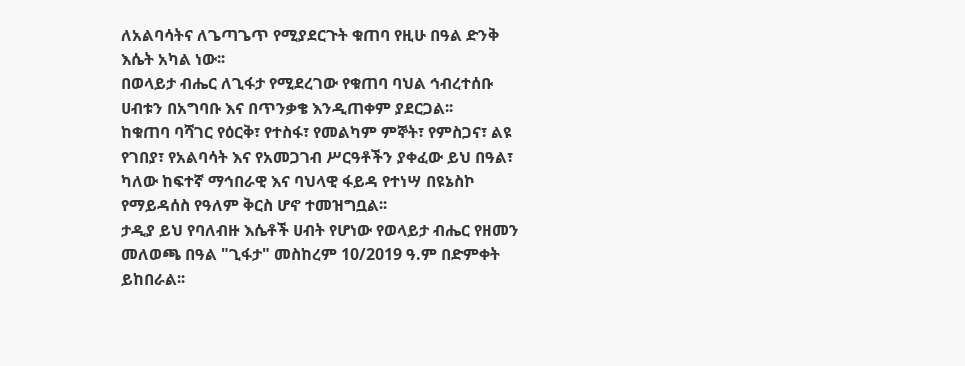ለአልባሳትና ለጌጣጌጥ የሚያደርጉት ቁጠባ የዚሁ በዓል ድንቅ እሴት አካል ነው፡፡
በወላይታ ብሔር ለጊፋታ የሚደረገው የቁጠባ ባህል ኅብረተሰቡ ሀብቱን በአግባቡ እና በጥንቃቄ እንዲጠቀም ያደርጋል፡፡
ከቁጠባ ባሻገር የዕርቅ፣ የተስፋ፣ የመልካም ምኞት፣ የምስጋና፣ ልዩ የገበያ፣ የአልባሳት እና የአመጋገብ ሥርዓቶችን ያቀፈው ይህ በዓል፣ ካለው ከፍተኛ ማኅበራዊ እና ባህላዊ ፋይዳ የተነሣ በዩኔስኮ የማይዳሰስ የዓለም ቅርስ ሆኖ ተመዝግቧል፡፡
ታዲያ ይህ የባለብዙ እሴቶች ሀብት የሆነው የወላይታ ብሔር የዘመን መለወጫ በዓል "ጊፋታ" መስከረም 10/2019 ዓ.ም በድምቀት ይከበራል፡፡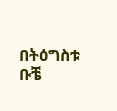በትዕግስቱ ቡቼ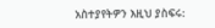አስተያየትዎን እዚህ ያስፍሩ: